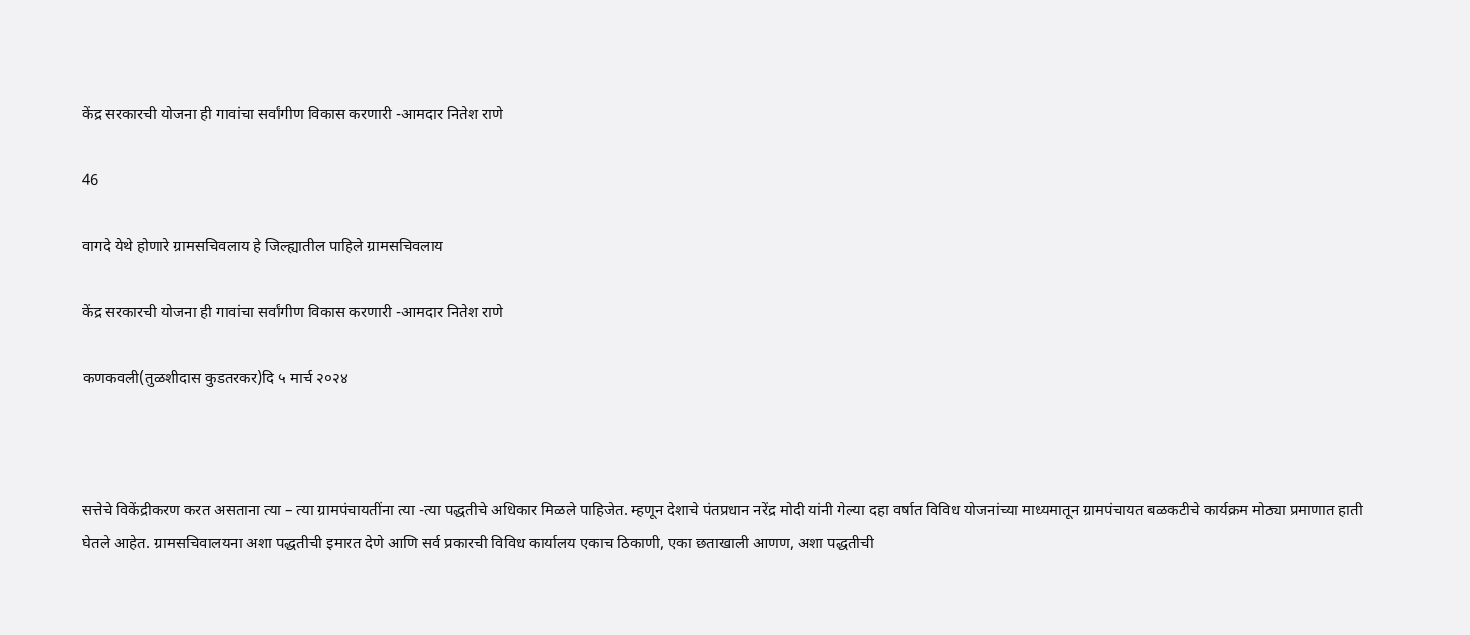केंद्र सरकारची योजना ही गावांचा सर्वांगीण विकास करणारी -आमदार नितेश राणे

46

वागदे येथे होणारे ग्रामसचिवलाय हे जिल्ह्यातील पाहिले ग्रामसचिवलाय

केंद्र सरकारची योजना ही गावांचा सर्वांगीण विकास करणारी -आमदार नितेश राणे

कणकवली(तुळशीदास कुडतरकर)दि ५ मार्च २०२४



सत्तेचे विकेंद्रीकरण करत असताना त्या – त्या ग्रामपंचायतींना त्या -त्या पद्धतीचे अधिकार मिळले पाहिजेत. म्हणून देशाचे पंतप्रधान नरेंद्र मोदी यांनी गेल्या दहा वर्षात विविध योजनांच्या माध्यमातून ग्रामपंचायत बळकटीचे कार्यक्रम मोठ्या प्रमाणात हाती घेतले आहेत. ग्रामसचिवालयना अशा पद्धतीची इमारत देणे आणि सर्व प्रकारची विविध कार्यालय एकाच ठिकाणी, एका छताखाली आणण, अशा पद्धतीची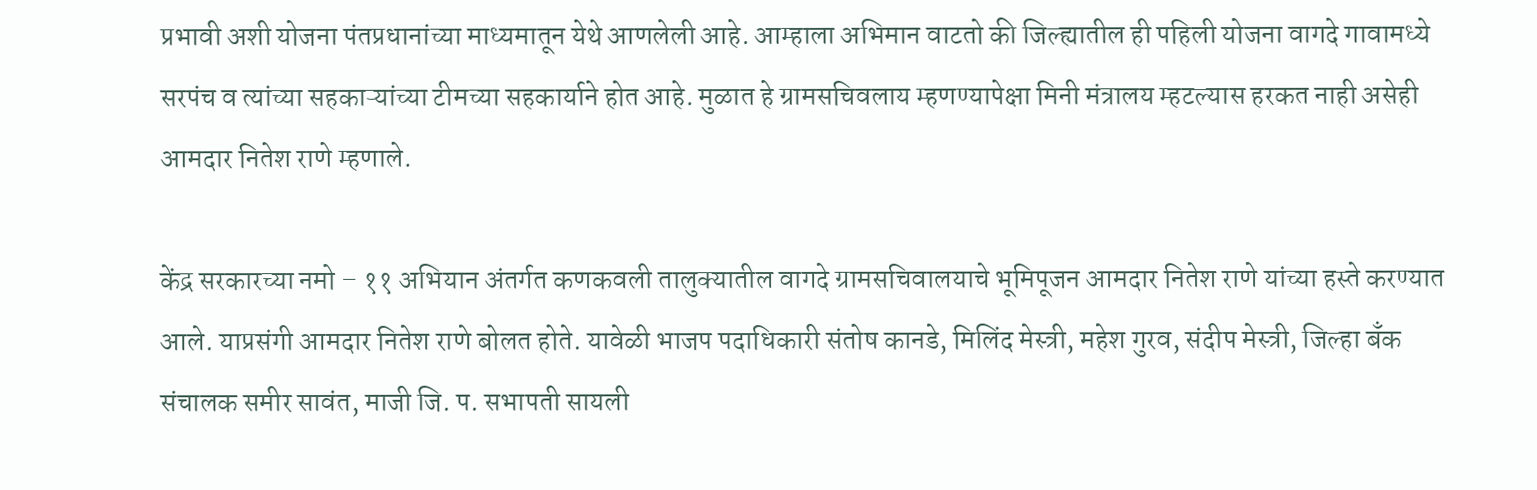प्रभावी अशी योजना पंतप्रधानांच्या माध्यमातून येथे आणलेली आहे. आम्हाला अभिमान वाटतो की जिल्ह्यातील ही पहिली योजना वागदे गावामध्ये सरपंच व त्यांच्या सहकाऱ्यांच्या टीमच्या सहकार्याने होत आहे. मुळात हे ग्रामसचिवलाय म्हणण्यापेक्षा मिनी मंत्रालय म्हटल्यास हरकत नाही असेही आमदार नितेश राणे म्हणाले.

केंद्र सरकारच्या नमो – ११ अभियान अंतर्गत कणकवली तालुक्यातील वागदे ग्रामसचिवालयाचे भूमिपूजन आमदार नितेश राणे यांच्या हस्ते करण्यात आले. याप्रसंगी आमदार नितेश राणे बोलत होते. यावेळी भाजप पदाधिकारी संतोष कानडे, मिलिंद मेस्त्री, महेश गुरव, संदीप मेस्त्री, जिल्हा बँक संचालक समीर सावंत, माजी जि. प. सभापती सायली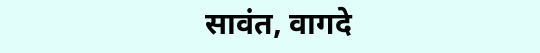सावंत, वागदे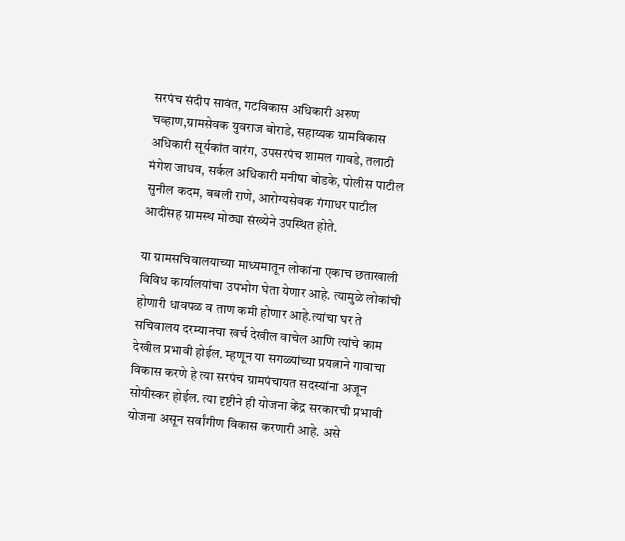सरपंच संदीप सावंत, गटविकास अधिकारी अरुण चव्हाण,ग्रामसेवक युवराज बोराडे, सहाय्यक ग्रामविकास अधिकारी सूर्यकांत वारंग, उपसरपंच शामल गावडे, तलाठी मंगेश जाधव, सर्कल अधिकारी मनीषा बोडके, पोलीस पाटील सुनील कदम, बबली राणे, आरोग्यसेवक गंगाधर पाटील आदींसह ग्रामस्थ मोठ्या संख्येने उपस्थित होते.

या ग्रामसचिवालयाच्या माध्यमातून लोकांना एकाच छताखाली विविध कार्यालयांचा उपभोग घेता येणार आहे. त्यामुळे लोकांची होणारी धावपळ व ताण कमी होणार आहे.त्यांचा घर ते सचिवालय दरम्यानचा खर्च देखील वाचेल आणि त्यांचे काम देखील प्रभावी होईल. म्हणून या सगळ्यांच्या प्रयत्नाने गावाचा विकास करणे हे त्या सरपंच ग्रामपंचायत सदस्यांना अजून सोयीस्कर होईल. त्या दृष्टीने ही योजना केंद्र सरकारची प्रभावी योजना असून सर्वांगीण विकास करणारी आहे. असे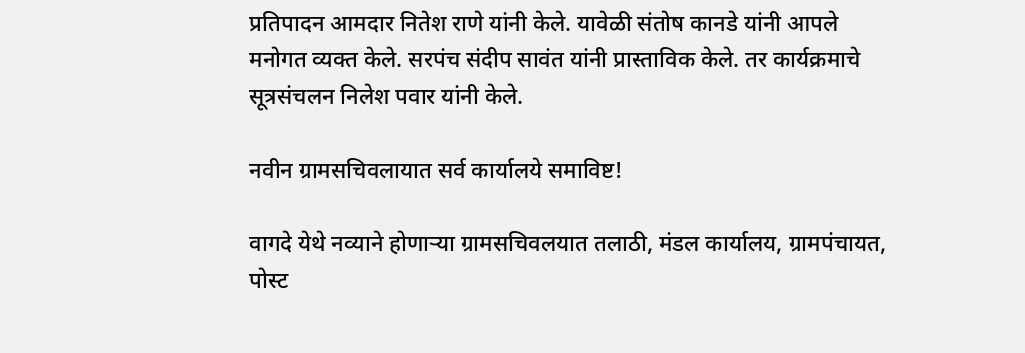प्रतिपादन आमदार नितेश राणे यांनी केले. यावेळी संतोष कानडे यांनी आपले मनोगत व्यक्त केले. सरपंच संदीप सावंत यांनी प्रास्ताविक केले. तर कार्यक्रमाचे सूत्रसंचलन निलेश पवार यांनी केले.

नवीन ग्रामसचिवलायात सर्व कार्यालये समाविष्ट!

वागदे येथे नव्याने होणाऱ्या ग्रामसचिवलयात तलाठी, मंडल कार्यालय, ग्रामपंचायत, पोस्ट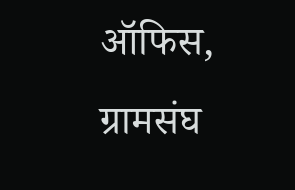ऑफिस, ग्रामसंघ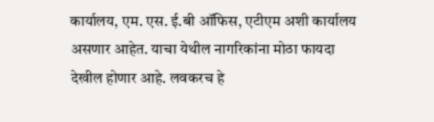कार्यालय, एम. एस. ई.बी ऑफिस, एटीएम अशी कार्यालय असणार आहेत. याचा येथील नागरिकांना मोठा फायदा देखील होणार आहे. लवकरच हे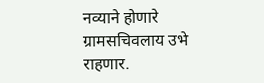नव्याने होणारे ग्रामसचिवलाय उभे राहणार.